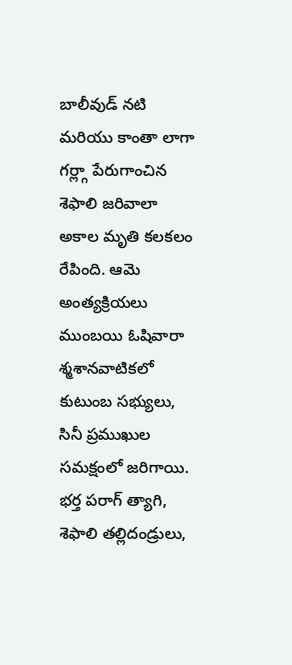బాలీవుడ్ నటి మరియు కాంతా లాగా గర్ల్గా పేరుగాంచిన శెఫాలి జరివాలా అకాల మృతి కలకలం రేపింది. ఆమె అంత్యక్రియలు ముంబయి ఓషివారా శ్మశానవాటికలో కుటుంబ సభ్యులు, సినీ ప్రముఖుల సమక్షంలో జరిగాయి. భర్త పరాగ్ త్యాగి, శెఫాలి తల్లిదండ్రులు,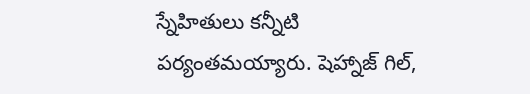స్నేహితులు కన్నీటి పర్యంతమయ్యారు. షెహ్నాజ్ గిల్,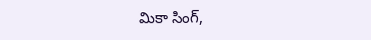మికా సింగ్,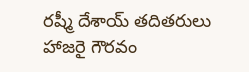రష్మీ దేశాయ్ తదితరులు హాజరై గౌరవం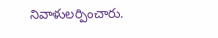నివాళులర్పించారు.